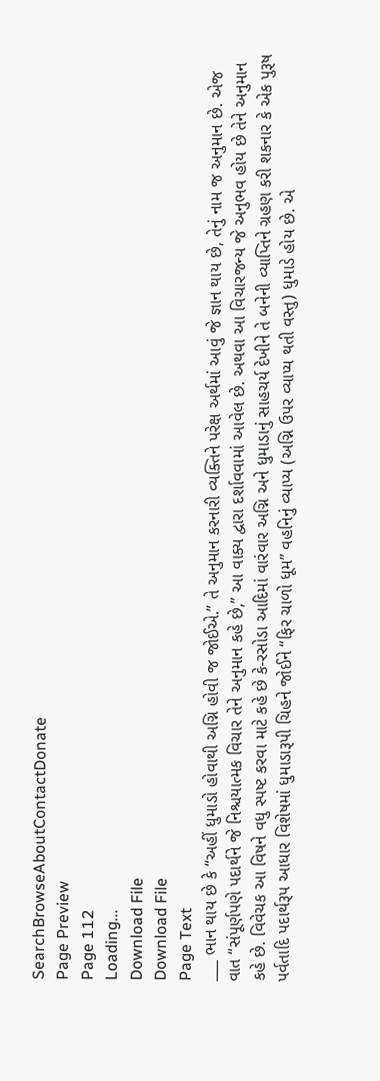SearchBrowseAboutContactDonate
Page Preview
Page 112
Loading...
Download File
Download File
Page Text
___ ભાન થાય છે કે “અહીં ધુમાડો હોવાથી અગ્નિ હોવી જ જોઈએ.” તે અનુમાન કરનારી વ્યક્તિને પરેક્ષ અર્થમાં આવું જે જ્ઞાન થાય છે, તેનું નામ જ અનુમાન છે. એજ વાત “સંપૂર્ણપણે પદાર્થને જે નિશ્ચયાત્મક વિચાર તેને અનુમાન કહે છે,” આ વાક્ય દ્વારા દર્શાવવામાં આવેલ છે. અથવા આ વિચારજન્ય જે અનુભવ હોય છે તેને અનુમાન કહે છે. વિવેચક આ વિષને વધુ સ્પષ્ટ કરવા માટે કહે છે કે-રસોડા આદિમાં વારંવાર અગ્નિ અને ધુમાડાનું સાહચર્ય દેખીને તે બનેની વ્યાપ્તિને ગ્રહણ કરી શકનાર કે એક પુરૂષ પર્વતાદિ પદાર્થરૂપ આધાર વિશેષમાં ધુમાડારૂપી ચિહને જોઈને “ફિર ચાળો ધૂમ” વહનિનું વ્યાપ્ય (અગ્નિ ઉપર વ્યાપ્ય થતી વસ્તુ) ધુમાડે હોય છે. એ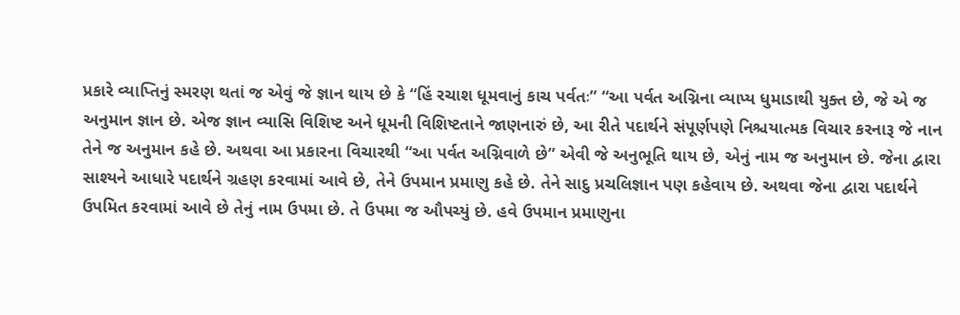પ્રકારે વ્યાપ્તિનું સ્મરણ થતાં જ એવું જે જ્ઞાન થાય છે કે “હિં રચાશ ધૂમવાનું કાચ પર્વતઃ” “આ પર્વત અગ્નિના વ્યાપ્ય ધુમાડાથી યુક્ત છે, જે એ જ અનુમાન જ્ઞાન છે. એજ જ્ઞાન વ્યાસિ વિશિષ્ટ અને ધૂમની વિશિષ્ટતાને જાણનારું છે, આ રીતે પદાર્થને સંપૂર્ણપણે નિશ્ચયાત્મક વિચાર કરનારૂ જે નાન તેને જ અનુમાન કહે છે. અથવા આ પ્રકારના વિચારથી “આ પર્વત અગ્નિવાળે છે” એવી જે અનુભૂતિ થાય છે, એનું નામ જ અનુમાન છે. જેના દ્વારા સાશ્યને આધારે પદાર્થને ગ્રહણ કરવામાં આવે છે, તેને ઉપમાન પ્રમાણુ કહે છે. તેને સાદુ પ્રચલિજ્ઞાન પણ કહેવાય છે. અથવા જેના દ્વારા પદાર્થને ઉપમિત કરવામાં આવે છે તેનું નામ ઉપમા છે. તે ઉપમા જ ઔપચ્યું છે. હવે ઉપમાન પ્રમાણુના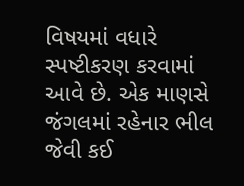વિષયમાં વધારે સ્પષ્ટીકરણ કરવામાં આવે છે. એક માણસે જંગલમાં રહેનાર ભીલ જેવી કઈ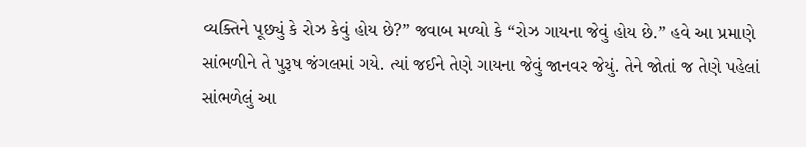વ્યક્તિને પૂછ્યું કે રોઝ કેવું હોય છે?” જવાબ મળ્યો કે “રોઝ ગાયના જેવું હોય છે.” હવે આ પ્રમાણે સાંભળીને તે પુરૂષ જંગલમાં ગયે. ત્યાં જઈને તેણે ગાયના જેવું જાનવર જેયું. તેને જોતાં જ તેણે પહેલાં સાંભળેલું આ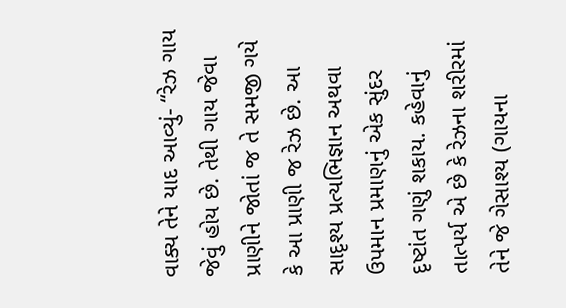વાક્ય તેને યાદ આવ્યું- “રેઝ ગાય જેવું હોય છે. તેથી ગાય જેવા પ્રાણીને જોતાં જ તે સમજી ગયે કે આ પ્રાણી જ રેઝ છે. આ સાદૃશ્ય પ્રત્યભિજ્ઞાન અથવા ઉપમાન પ્રમાણનું એક સુંદર દૃષ્ટાંત ગણું શકાય. કહેવાનું તાત્પર્ય એ છે કે રેઝના શરીરમાં તેને જે ગેસાશ્ય (ગાયના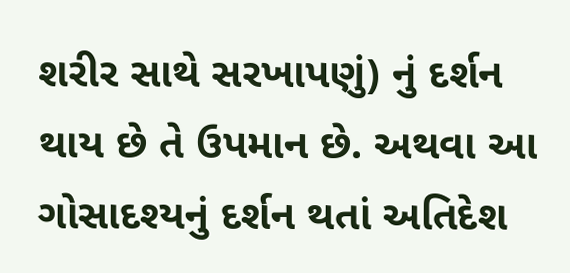શરીર સાથે સરખાપણું) નું દર્શન થાય છે તે ઉપમાન છે. અથવા આ ગોસાદશ્યનું દર્શન થતાં અતિદેશ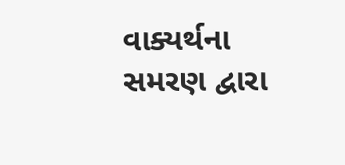વાક્યર્થના સમરણ દ્વારા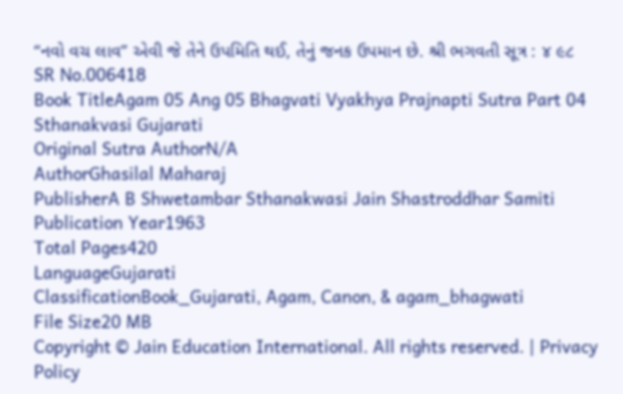“નવો વચ લાવ” એવી જે તેને ઉપમિતિ થઈ, તેનું જનક ઉપમાન છે. શ્રી ભગવતી સૂત્ર : ૪ ૯૮
SR No.006418
Book TitleAgam 05 Ang 05 Bhagvati Vyakhya Prajnapti Sutra Part 04 Sthanakvasi Gujarati
Original Sutra AuthorN/A
AuthorGhasilal Maharaj
PublisherA B Shwetambar Sthanakwasi Jain Shastroddhar Samiti
Publication Year1963
Total Pages420
LanguageGujarati
ClassificationBook_Gujarati, Agam, Canon, & agam_bhagwati
File Size20 MB
Copyright © Jain Education International. All rights reserved. | Privacy Policy